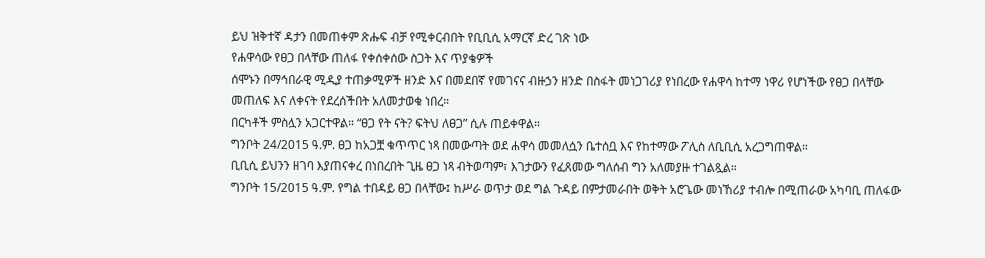ይህ ዝቅተኛ ዳታን በመጠቀም ጽሑፍ ብቻ የሚቀርብበት የቢቢሲ አማርኛ ድረ ገጽ ነው
የሐዋሳው የፀጋ በላቸው ጠለፋ የቀሰቀሰው ስጋት እና ጥያቄዎች
ሰሞኑን በማኅበራዊ ሚዲያ ተጠቃሚዎች ዘንድ እና በመደበኛ የመገናና ብዙኃን ዘንድ በስፋት መነጋገሪያ የነበረው የሐዋሳ ከተማ ነዋሪ የሆነችው የፀጋ በላቸው መጠለፍ እና ለቀናት የደረሰችበት አለመታወቁ ነበረ።
በርካቶች ምስሏን አጋርተዋል። “ፀጋ የት ናት? ፍትህ ለፀጋ” ሲሉ ጠይቀዋል።
ግንቦት 24/2015 ዓ.ም. ፀጋ ከአጋቿ ቁጥጥር ነጻ በመውጣት ወደ ሐዋሳ መመለሷን ቤተሰቧ እና የከተማው ፖሊስ ለቢቢሲ አረጋግጠዋል።
ቢቢሲ ይህንን ዘገባ እያጠናቀረ በነበረበት ጊዜ ፀጋ ነጻ ብትወጣም፣ እገታውን የፈጸመው ግለሰብ ግን አለመያዙ ተገልጿል።
ግንቦት 15/2015 ዓ.ም. የግል ተበዳይ ፀጋ በላቸው፤ ከሥራ ወጥታ ወደ ግል ጉዳይ በምታመራበት ወቅት አሮጌው መነኸሪያ ተብሎ በሚጠራው አካባቢ ጠለፋው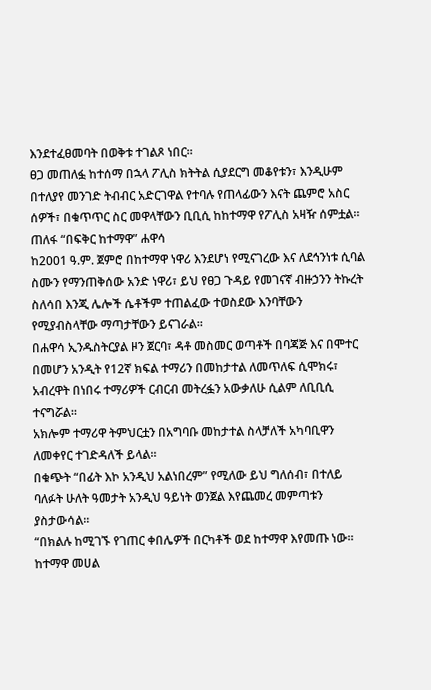እንደተፈፀመባት በወቅቱ ተገልጾ ነበር።
ፀጋ መጠለፏ ከተሰማ በኋላ ፖሊስ ክትትል ሲያደርግ መቆየቱን፣ እንዲሁም በተለያየ መንገድ ትብብር አድርገዋል የተባሉ የጠላፊውን እናት ጨምሮ አስር ሰዎች፣ በቁጥጥር ስር መዋላቸውን ቢቢሲ ከከተማዋ የፖሊስ አዛዥ ሰምቷል።
ጠለፋ “በፍቅር ከተማዋ” ሐዋሳ
ከ2001 ዓ.ም. ጀምሮ በከተማዋ ነዋሪ እንደሆነ የሚናገረው እና ለደኅንነቱ ሲባል ስሙን የማንጠቅሰው አንድ ነዋሪ፣ ይህ የፀጋ ጉዳይ የመገናኛ ብዙኃንን ትኩረት ስለሳበ እንጂ ሌሎች ሴቶችም ተጠልፈው ተወስደው እንባቸውን የሚያብስላቸው ማጣታቸውን ይናገራል።
በሐዋሳ ኢንዱስትርያል ዞን ጀርባ፣ ዳቶ መስመር ወጣቶች በባጃጅ እና በሞተር በመሆን አንዲት የ12ኛ ክፍል ተማሪን በመከታተል ለመጥለፍ ሲሞክሩ፣ አብረዋት በነበሩ ተማሪዎች ርብርብ መትረፏን አውቃለሁ ሲልም ለቢቢሲ ተናግሯል።
አክሎም ተማሪዋ ትምህርቷን በአግባቡ መከታተል ስላቻለች አካባቢዋን ለመቀየር ተገድዳለች ይላል።
በቁጭት “በፊት እኮ አንዲህ አልነበረም” የሚለው ይህ ግለሰብ፣ በተለይ ባለፉት ሁለት ዓመታት አንዲህ ዓይነት ወንጀል እየጨመረ መምጣቱን ያስታውሳል።
“በክልሉ ከሚገኙ የገጠር ቀበሌዎች በርካቶች ወደ ከተማዋ እየመጡ ነው። ከተማዋ መሀል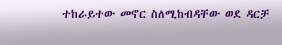ተከራይተው መኖር ስለሚከብዳቸው ወደ ዳርቻ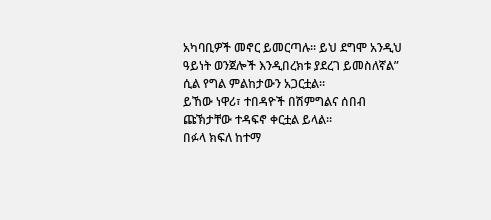አካባቢዎች መኖር ይመርጣሉ። ይህ ደግሞ አንዲህ ዓይነት ወንጀሎች እንዲበረክቱ ያደረገ ይመስለኛል” ሲል የግል ምልከታውን አጋርቷል።
ይኸው ነዋሪ፣ ተበዳዮች በሽምግልና ሰበብ ጩኽታቸው ተዳፍኖ ቀርቷል ይላል።
በፉላ ክፍለ ከተማ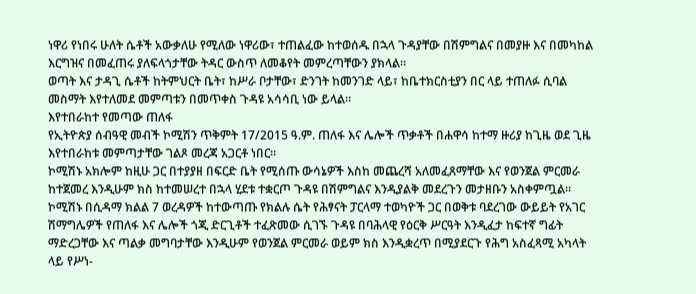ነዋሪ የነበሩ ሁለት ሴቶች አውቃለሁ የሚለው ነዋሪው፣ ተጠልፈው ከተወሰዱ በኋላ ጉዳያቸው በሽምግልና በመያዙ እና በመካከል እርግዝና በመፈጠሩ ያለፍላጎታቸው ትዳር ውስጥ ለመቆየት መምረጣቸውን ያክላል።
ወጣት እና ታዳጊ ሴቶች ከትምህርት ቤት፣ ከሥራ ቦታቸው፣ ድንገት ከመንገድ ላይ፣ ከቤተክርስቲያን በር ላይ ተጠለፉ ሲባል መስማት እየተለመደ መምጣቱን በመጥቀስ ጉዳዩ አሳሳቢ ነው ይላል።
እየተበራከተ የመጣው ጠለፋ
የኢትዮጵያ ሰብዓዊ መብች ኮሚሽን ጥቅምት 17/2015 ዓ.ም. ጠለፋ እና ሌሎች ጥቃቶች በሐዋሳ ከተማ ዙሪያ ከጊዜ ወደ ጊዜ እየተበራከቱ መምጣታቸው ገልጾ መረጃ አጋርቶ ነበር።
ኮሚሽኑ አክሎም ከዚሁ ጋር በተያያዘ በፍርድ ቤት የሚሰጡ ውሳኔዎች እስከ መጨረሻ አለመፈጸማቸው እና የወንጀል ምርመራ ከተጀመረ እንዲሁም ክስ ከተመሠረተ በኋላ ሂደቱ ተቋርጦ ጉዳዩ በሽምግልና እንዲያልቅ መደረጉን መታዘቡን አስቀምጧል።
ኮሚሽኑ በሲዳማ ክልል 7 ወረዳዎች ከተውጣጡ የክልሉ ሴት የሕፃናት ፓርላማ ተወካዮች ጋር በወቅቱ ባደረገው ውይይት የአገር ሽማግሌዎች የጠለፋ እና ሌሎች ጎጂ ድርጊቶች ተፈጽመው ሲገኙ ጉዳዩ በባሕላዊ የዕርቅ ሥርዓት እንዲፈታ ከፍተኛ ግፊት ማድረጋቸው እና ጣልቃ መግባታቸው እንዲሁም የወንጀል ምርመራ ወይም ክስ እንዲቋረጥ በሚያደርጉ የሕግ አስፈጻሚ አካላት ላይ የሥነ-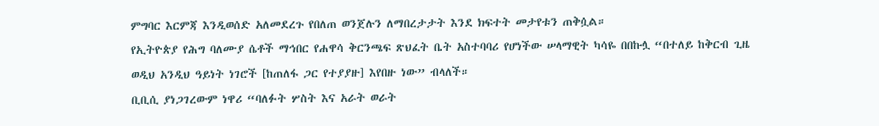ምግባር እርምጃ እንዲወሰድ አለመደረጉ የበለጠ ወንጀሉን ለማበረታታት እንደ ክፍተት መታየቱን ጠቅሷል።
የኢትዮጵያ የሕግ ባለሙያ ሴቶች ማኅበር የሐዋሳ ቅርንጫፍ ጽህፈት ቤት አስተባባሪ የሆነችው ሠላማዊት ካሳዬ በበኩሏ “በተለይ ከቅርብ ጊዜ ወዲህ አንዲህ ዓይነት ነገሮች [ከጠለፋ ጋር የተያያዙ] እየበዙ ነው” ብላለች።
ቢቢሲ ያነጋገረውም ነዋሪ “ባለፉት ሦስት እና አራት ወራት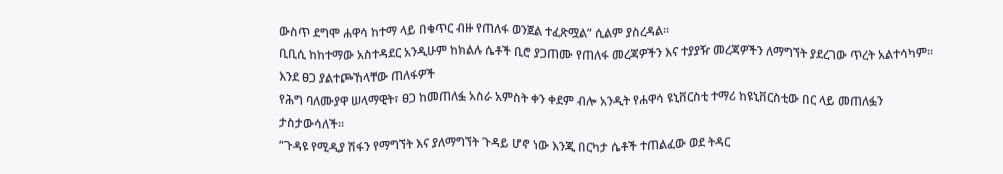ውስጥ ደግሞ ሐዋሳ ከተማ ላይ በቁጥር ብዙ የጠለፋ ወንጀል ተፈጽሟል” ሲልም ያስረዳል።
ቢቢሲ ከከተማው አስተዳደር አንዲሁም ከክልሉ ሴቶች ቢሮ ያጋጠሙ የጠለፋ መረጃዎችን እና ተያያዥ መረጃዎችን ለማግኘት ያደረገው ጥረት አልተሳካም።
እንደ ፀጋ ያልተጮኸላቸው ጠለፋዎች
የሕግ ባለሙያዋ ሠላማዊት፣ ፀጋ ከመጠለፏ አስራ አምስት ቀን ቀደም ብሎ አንዲት የሐዋሳ ዩኒቨርስቲ ተማሪ ከዩኒቨርስቲው በር ላይ መጠለፏን ታስታውሳለች።
“ጉዳዩ የሚዲያ ሽፋን የማግኘት እና ያለማግኘት ጉዳይ ሆኖ ነው እንጂ በርካታ ሴቶች ተጠልፈው ወደ ትዳር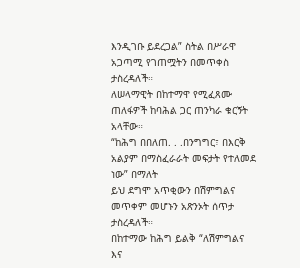እንዲገቡ ይደረጋል” ስትል በሥራዋ አጋጣሚ የገጠሟትን በመጥቀስ ታስረዳለች።
ለሠላማዊት በከተማዋ የሚፈጸሙ ጠለፋዎች ከባሕል ጋር ጠንካራ ቁርኝት አላቸው።
“ከሕግ በበለጠ. . .በንግግር፣ በእርቅ አልያም በማስፈራራት መፍታት የተለመደ ነው” በማለት
ይህ ደግሞ አጥቂውን በሽምግልና መጥቀም መሆኑን አጽንኦት ሰጥታ ታስረዳለች።
በከተማው ከሕግ ይልቅ “ለሽምግልና እና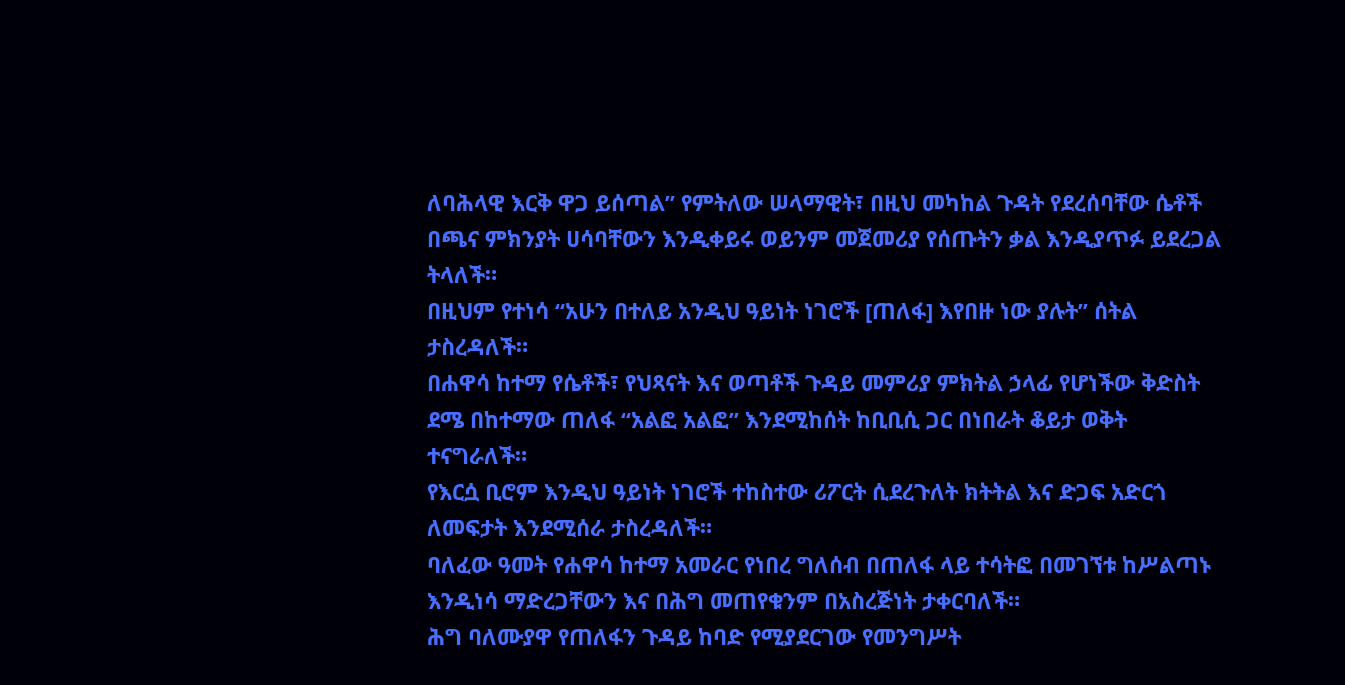ለባሕላዊ እርቅ ዋጋ ይሰጣል” የምትለው ሠላማዊት፣ በዚህ መካከል ጉዳት የደረሰባቸው ሴቶች በጫና ምክንያት ሀሳባቸውን እንዲቀይሩ ወይንም መጀመሪያ የሰጡትን ቃል እንዲያጥፉ ይደረጋል ትላለች።
በዚህም የተነሳ “አሁን በተለይ አንዲህ ዓይነት ነገሮች [ጠለፋ] እየበዙ ነው ያሉት” ሰትል ታስረዳለች።
በሐዋሳ ከተማ የሴቶች፣ የህጻናት እና ወጣቶች ጉዳይ መምሪያ ምክትል ኃላፊ የሆነችው ቅድስት ደሜ በከተማው ጠለፋ “አልፎ አልፎ” እንደሚከሰት ከቢቢሲ ጋር በነበራት ቆይታ ወቅት ተናግራለች።
የእርሷ ቢሮም እንዲህ ዓይነት ነገሮች ተከስተው ሪፖርት ሲደረጉለት ክትትል እና ድጋፍ አድርጎ ለመፍታት እንደሚሰራ ታስረዳለች።
ባለፈው ዓመት የሐዋሳ ከተማ አመራር የነበረ ግለሰብ በጠለፋ ላይ ተሳትፎ በመገኘቱ ከሥልጣኑ እንዲነሳ ማድረጋቸውን እና በሕግ መጠየቁንም በአስረጅነት ታቀርባለች።
ሕግ ባለሙያዋ የጠለፋን ጉዳይ ከባድ የሚያደርገው የመንግሥት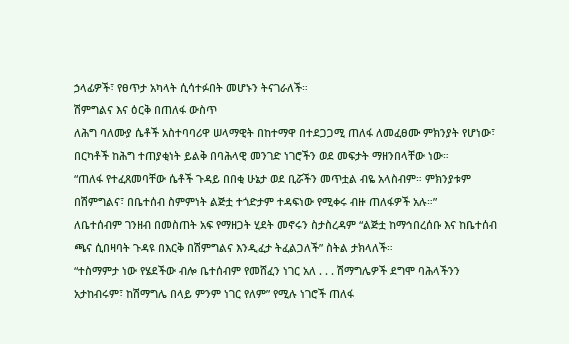ኃላፊዎች፣ የፀጥታ አካላት ሲሳተፉበት መሆኑን ትናገራለች።
ሽምግልና እና ዕርቅ በጠለፋ ውስጥ
ለሕግ ባለሙያ ሴቶች አስተባባሪዋ ሠላማዊት በከተማዋ በተደጋጋሚ ጠለፋ ለመፈፀሙ ምክንያት የሆነው፣ በርካቶች ከሕግ ተጠያቂነት ይልቅ በባሕላዊ መንገድ ነገሮችን ወደ መፍታት ማዘንበላቸው ነው።
“ጠለፋ የተፈጸመባቸው ሴቶች ጉዳይ በበቂ ሁኔታ ወደ ቢሯችን መጥቷል ብዬ አላስብም። ምክንያቱም በሽምግልና፣ በቤተሰብ ስምምነት ልጅቷ ተጎድታም ተዳፍነው የሚቀሩ ብዙ ጠለፋዎች አሉ።”
ለቤተሰብም ገንዘብ በመስጠት አፍ የማዘጋት ሂደት መኖሩን ስታስረዳም “ልጅቷ ከማኅበረሰቡ እና ከቤተሰብ ጫና ሲበዛባት ጉዳዩ በእርቅ በሽምግልና እንዲፈታ ትፈልጋለች” ስትል ታክላለች።
“ተስማምታ ነው የሄደችው ብሎ ቤተሰብም የመሸፈን ነገር አለ . . . ሽማግሌዎች ደግሞ ባሕላችንን አታከብሩም፣ ከሽማግሌ በላይ ምንም ነገር የለም” የሚሉ ነገሮች ጠለፋ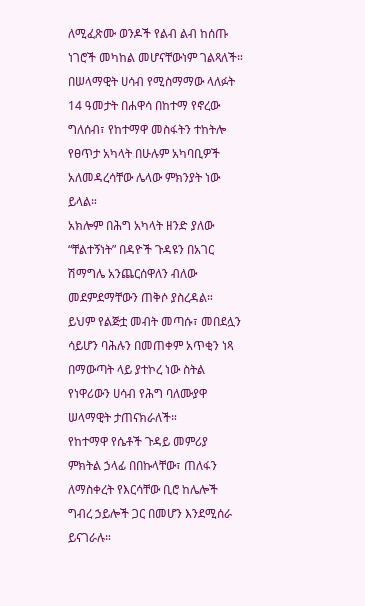ለሚፈጽሙ ወንዶች የልብ ልብ ከሰጡ ነገሮች መካከል መሆናቸውነም ገልጻለች።
በሠላማዊት ሀሳብ የሚስማማው ላለፉት 14 ዓመታት በሐዋሳ በከተማ የኖረው ግለሰብ፣ የከተማዋ መስፋትን ተከትሎ የፀጥታ አካላት በሁሉም አካባቢዎች አለመዳረሳቸው ሌላው ምክንያት ነው ይላል።
አክሎም በሕግ አካላት ዘንድ ያለው “ቸልተኝነት” በዳዮች ጉዳዩን በአገር ሽማግሌ አንጨርሰዋለን ብለው መደምደማቸውን ጠቅሶ ያስረዳል።
ይህም የልጅቷ መብት መጣሱ፣ መበደሏን ሳይሆን ባሕሉን በመጠቀም አጥቂን ነጻ በማውጣት ላይ ያተኮረ ነው ስትል የነዋሪውን ሀሳብ የሕግ ባለሙያዋ ሠላማዊት ታጠናክራለች።
የከተማዋ የሴቶች ጉዳይ መምሪያ ምክትል ኃላፊ በበኩላቸው፣ ጠለፋን ለማስቀረት የእርሳቸው ቢሮ ከሌሎች ግብረ ኃይሎች ጋር በመሆን እንደሚሰራ ይናገራሉ።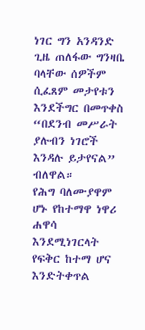ነገር ግን አንዳንድ ጊዜ ጠለፋው ግንዛቤ ባላቸው ሰዎችም ሲፈጸም መታየቱን እንደችግር በመጥቀስ “በደንብ መሥራት ያሉብን ነገሮች እንዳሉ ይታየናል” ብለዋል።
የሕግ ባለሙያዋም ሆኑ የከተማዋ ነዋሪ ሐዋሳ እንደሚነገርላት የፍቅር ከተማ ሆና እንድትቀጥል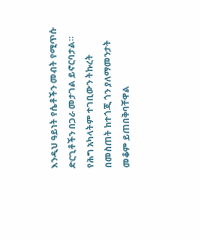እንዲህ ዓይነት የሴቶችን መብት የሚጥሱ ድርጊቶችን በጋራ መታገል ይኖርባታል።
የሕግ አካላትም ተገቢውን ትኩረት በመስጠት ከተጎጂ ጎን ያለማመንታት መቆም ይጠበቅባቸዋል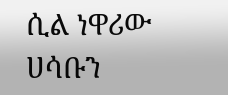ሲል ነዋሪው ሀሳቡን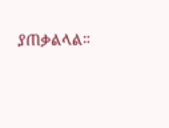ያጠቃልላል።